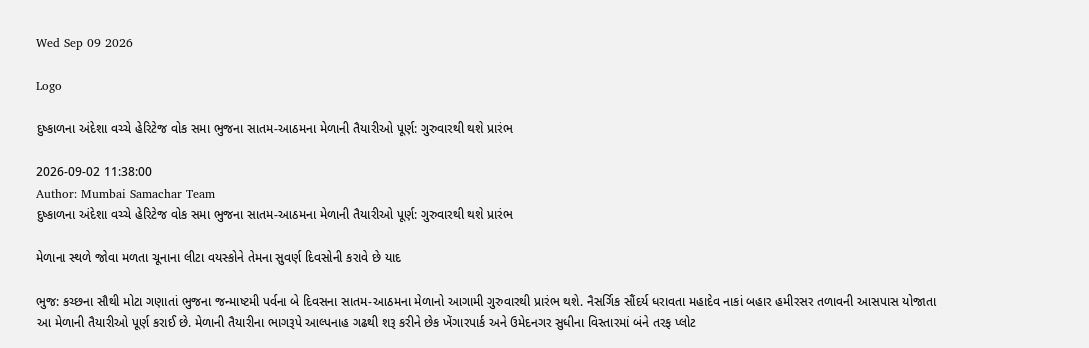Wed Sep 09 2026

Logo

દુષ્કાળના અંદેશા વચ્ચે હેરિટેજ વોક સમા ભુજના સાતમ-આઠમના મેળાની તૈયારીઓ પૂર્ણ: ગુરુવારથી થશે પ્રારંભ

2026-09-02 11:38:00
Author: Mumbai Samachar Team
દુષ્કાળના અંદેશા વચ્ચે હેરિટેજ વોક સમા ભુજના સાતમ-આઠમના મેળાની તૈયારીઓ પૂર્ણ: ગુરુવારથી થશે પ્રારંભ

મેળાના સ્થળે જોવા મળતા ચૂનાના લીટા વયસ્કોને તેમના સુવર્ણ દિવસોની કરાવે છે યાદ

ભુજ: કચ્છના સૌથી મોટા ગણાતાં ભુજના જન્માષ્ટમી પર્વના બે દિવસના સાતમ-આઠમના મેળાનો આગામી ગુરુવારથી પ્રારંભ થશે. નૈસર્ગિક સૌંદર્ય ધરાવતા મહાદેવ નાકાં બહાર હમીરસર તળાવની આસપાસ યોજાતા આ મેળાની તૈયારીઓ પૂર્ણ કરાઈ છે. મેળાની તૈયારીના ભાગરૂપે આલ્પનાહ ગઢથી શરૂ કરીને છેક ખેંગારપાર્ક અને ઉમેદનગર સુધીના વિસ્તારમાં બંને તરફ પ્લોટ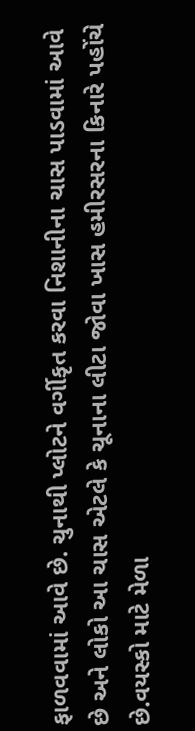ફાળવવામાં આવે છે. ચુનાથી પ્લોટને વર્ગીકૃત કરવા નિશાનીના ચાસ પાડવામાં આવે છે અને લોકો આ ચાસ એટલે કે ચૂનાના લીટા જોવા ખાસ હમીરસરના કિનારે પહોંચે છે.વયસ્કો માટે મેળા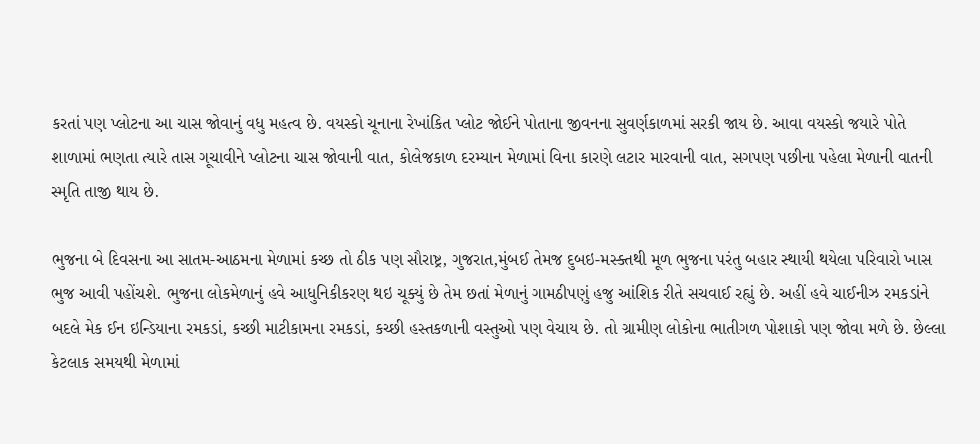કરતાં પણ પ્લોટના આ ચાસ જોવાનું વધુ મહત્વ છે. વયસ્કો ચૂનાના રેખાંકિત પ્લોટ જોઈને પોતાના જીવનના સુવર્ણકાળમાં સરકી જાય છે. આવા વયસ્કો જયારે પોતે શાળામાં ભણતા ત્યારે તાસ ગૂચાવીને પ્લોટના ચાસ જોવાની વાત, કોલેજકાળ દરમ્યાન મેળામાં વિના કારણે લટાર મારવાની વાત, સગપણ પછીના પહેલા મેળાની વાતની સ્મૃતિ તાજી થાય છે.

ભુજના બે દિવસના આ સાતમ-આઠમના મેળામાં કચ્છ તો ઠીક પણ સૌરાષ્ટ્ર, ગુજરાત,મુંબઈ તેમજ દુબઇ-મસ્ક્તથી મૂળ ભુજના પરંતુ બહાર સ્થાયી થયેલા પરિવારો ખાસ ભુજ આવી પહોંચશે. ભુજના લોકમેળાનું હવે આધુનિકીકરણ થઇ ચૂક્યું છે તેમ છતાં મેળાનું ગામઠીપણું હજુ આંશિક રીતે સચવાઈ રહ્યું છે. અહીં હવે ચાઈનીઝ રમકડાંને બદલે મેક ઈન ઇન્ડિયાના રમકડાં, કચ્છી માટીકામના રમકડાં, કચ્છી હસ્તકળાની વસ્તુઓ પણ વેચાય છે. તો ગ્રામીણ લોકોના ભાતીગળ પોશાકો પણ જોવા મળે છે. છેલ્લા કેટલાક સમયથી મેળામાં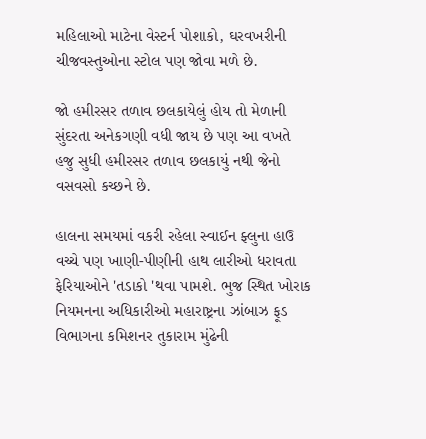મહિલાઓ માટેના વેસ્ટર્ન પોશાકો, ઘરવખરીની ચીજવસ્તુઓના સ્ટોલ પણ જોવા મળે છે.

જો હમીરસર તળાવ છલકાયેલું હોય તો મેળાની સુંદરતા અનેકગણી વધી જાય છે પણ આ વખતે હજુ સુધી હમીરસર તળાવ છલકાયું નથી જેનો વસવસો કચ્છને છે.

હાલના સમયમાં વકરી રહેલા સ્વાઈન ફ્લુના હાઉ વચ્ચે પણ ખાણી-પીણીની હાથ લારીઓ ધરાવતા ફેરિયાઓને 'તડાકો 'થવા પામશે. ભુજ સ્થિત ખોરાક નિયમનના અધિકારીઓ મહારાષ્ટ્રના ઝાંબાઝ ફૂડ વિભાગના કમિશનર તુકારામ મુંઢેની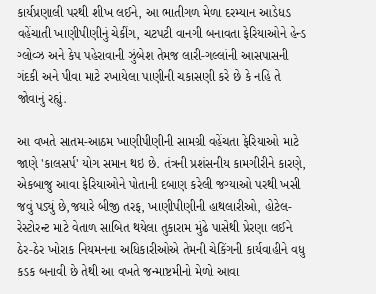કાર્યપ્રણાલી પરથી શીખ લઈને, આ ભાતીગળ મેળા દરમ્યાન આડેધડ વહેંચાતી ખાણીપીણીનું ચેકીંગ, ચટપટી વાનગી બનાવતા ફેરિયાઓને હેન્ડ ગ્લોવ્ઝ અને કેપ પહેરાવાની ઝુંબેશ તેમજ લારી-ગલ્લાંની આસપાસની ગંદકી અને પીવા માટે રખાયેલા પાણીની ચકાસણી કરે છે કે નહિ તે જોવાનું રહ્યું.

આ વખતે સાતમ-આઠમ ખાણીપીણીની સામગ્રી વહેંચતા ફેરિયાઓ માટે જાણે 'કાલસર્પ' યોગ સમાન થઇ છે. તંત્રની પ્રશંસનીય કામગીરીને કારણે, એકબાજુ આવા ફેરિયાઓને પોતાની દબાણ કરેલી જગ્યાઓ પરથી ખસી જવું પડ્યું છે,જયારે બીજી તરફ, ખાણીપીણીની હાથલારીઓ, હોટેલ-રેસ્ટોરન્ટ માટે વેતાળ સાબિત થયેલા તુકારામ મુંઢે પાસેથી પ્રેરણા લઈને ઠેર-ઠેર ખોરાક નિયમનના અધિકારીઓએ તેમની ચેકિંગની કાર્યવાહીને વધુ કડક બનાવી છે તેથી આ વખતે જન્માષ્ટમીનો મેળો આવા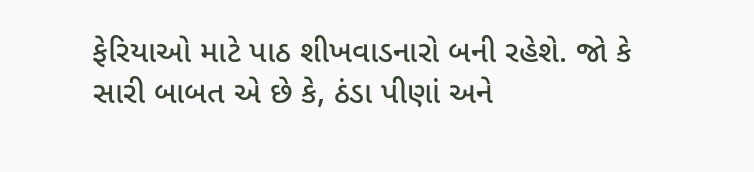ફેરિયાઓ માટે પાઠ શીખવાડનારો બની રહેશે. જો કે સારી બાબત એ છે કે, ઠંડા પીણાં અને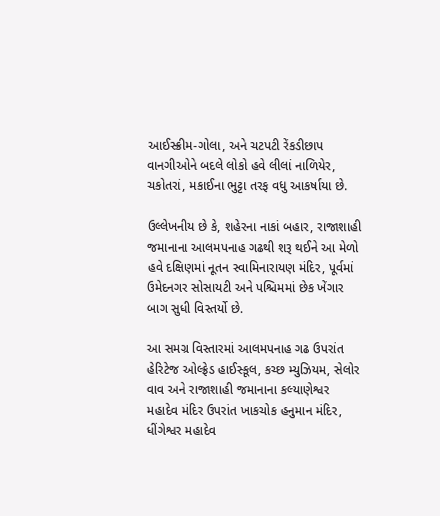આઈસ્ક્રીમ-ગોલા, અને ચટપટી રેંકડીછાપ વાનગીઓને બદલે લોકો હવે લીલાં નાળિયેર, ચકોતરાં, મકાઈના ભુટ્ટા તરફ વધુ આકર્ષાયા છે.

ઉલ્લેખનીય છે કે, શહેરના નાકાં બહાર, રાજાશાહી જમાનાના આલમપનાહ ગઢથી શરૂ થઈને આ મેળો હવે દક્ષિણમાં નૂતન સ્વામિનારાયણ મંદિર, પૂર્વમાં ઉમેદનગર સોસાયટી અને પશ્ચિમમાં છેક ખેંગાર બાગ સુધી વિસ્તર્યો છે.

આ સમગ્ર વિસ્તારમાં આલમપનાહ ગઢ ઉપરાંત હેરિટેજ ઓલ્ફ્રેડ હાઈસ્કૂલ, કચ્છ મ્યુઝિયમ, સેલોર વાવ અને રાજાશાહી જમાનાના કલ્યાણેશ્વર મહાદેવ મંદિર ઉપરાંત ખાકચોક હનુમાન મંદિર, ધીંગેશ્વર મહાદેવ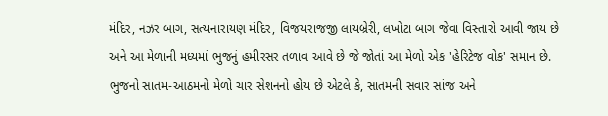મંદિર, નઝર બાગ, સત્યનારાયણ મંદિર, વિજયરાજજી લાયબ્રેરી, લખોટા બાગ જેવા વિસ્તારો આવી જાય છે અને આ મેળાની મધ્યમાં ભુજનું હમીરસર તળાવ આવે છે જે જોતાં આ મેળો એક 'હેરિટેજ વોક' સમાન છે. ભુજનો સાતમ-આઠમનો મેળો ચાર સેશનનો હોય છે એટલે કે, સાતમની સવાર સાંજ અને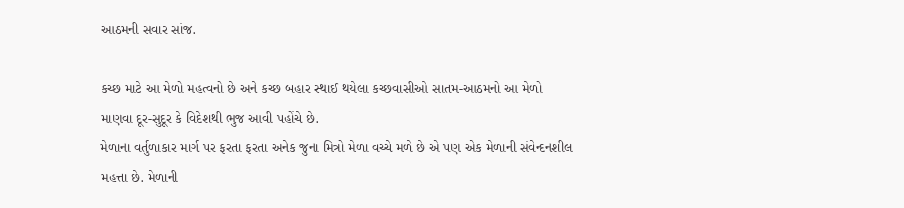આઠમની સવાર સાંજ.

કચ્છ માટે આ મેળો મહત્વનો છે અને કચ્છ બહાર સ્થાઈ થયેલા કચ્છવાસીઓ સાતમ-આઠમનો આ મેળો માણવા દૂર-સુદૂર કે વિદેશથી ભુજ આવી પહોંચે છે.
મેળાના વર્તુળાકાર માર્ગ પર ફરતા ફરતા અનેક જુના મિત્રો મેળા વચ્ચે મળે છે એ પણ એક મેળાની સંવેન્દનશીલ મહત્તા છે. મેળાની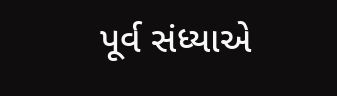પૂર્વ સંધ્યાએ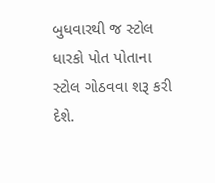બુધવારથી જ સ્ટોલ ધારકો પોત પોતાના સ્ટોલ ગોઠવવા શરૂ કરી દેશે.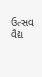ઉત્સવ વૈદ્ય